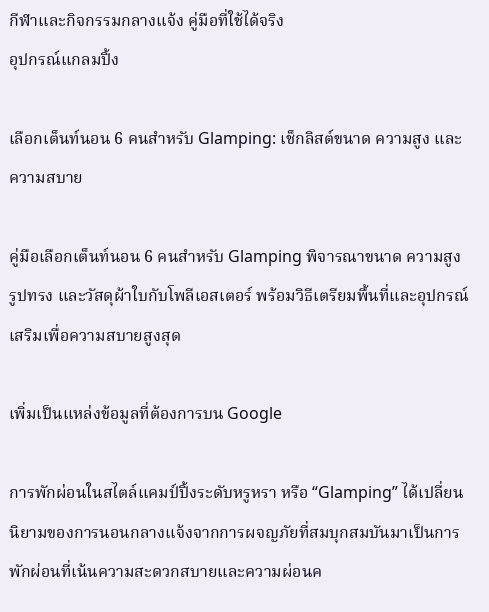กีฬาและกิจกรรมกลางแจ้ง คู่มือที่ใช้ได้จริง
อุปกรณ์แกลมปิ้ง

เลือกเต็นท์นอน 6 คนสำหรับ Glamping: เช็กลิสต์ขนาด ความสูง และความสบาย

คู่มือเลือกเต็นท์นอน 6 คนสำหรับ Glamping พิจารณาขนาด ความสูง รูปทรง และวัสดุผ้าใบกับโพลีเอสเตอร์ พร้อมวิธีเตรียมพื้นที่และอุปกรณ์เสริมเพื่อความสบายสูงสุด

เพิ่มเป็นแหล่งข้อมูลที่ต้องการบน Google

การพักผ่อนในสไตล์แคมป์ปิ้งระดับหรูหรา หรือ “Glamping” ได้เปลี่ยนนิยามของการนอนกลางแจ้งจากการผจญภัยที่สมบุกสมบันมาเป็นการพักผ่อนที่เน้นความสะดวกสบายและความผ่อนค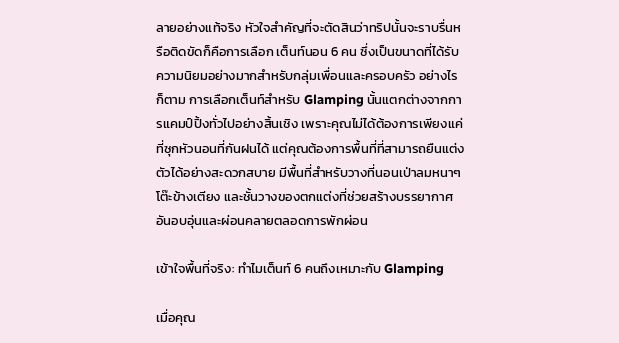ลายอย่างแท้จริง หัวใจสำคัญที่จะตัดสินว่าทริปนั้นจะราบรื่นหรือติดขัดก็คือการเลือก เต็นท์นอน 6 คน ซึ่งเป็นขนาดที่ได้รับความนิยมอย่างมากสำหรับกลุ่มเพื่อนและครอบครัว อย่างไรก็ตาม การเลือกเต็นท์สำหรับ Glamping นั้นแตกต่างจากการแคมป์ปิ้งทั่วไปอย่างสิ้นเชิง เพราะคุณไม่ได้ต้องการเพียงแค่ที่ซุกหัวนอนที่กันฝนได้ แต่คุณต้องการพื้นที่ที่สามารถยืนแต่งตัวได้อย่างสะดวกสบาย มีพื้นที่สำหรับวางที่นอนเป่าลมหนาๆ โต๊ะข้างเตียง และชั้นวางของตกแต่งที่ช่วยสร้างบรรยากาศอันอบอุ่นและผ่อนคลายตลอดการพักผ่อน

เข้าใจพื้นที่จริง: ทำไมเต็นท์ 6 คนถึงเหมาะกับ Glamping

เมื่อคุณ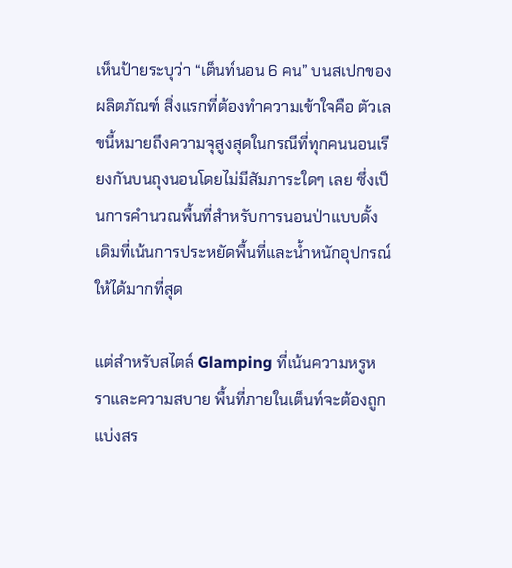เห็นป้ายระบุว่า “เต็นท์นอน 6 คน” บนสเปกของผลิตภัณฑ์ สิ่งแรกที่ต้องทำความเข้าใจคือ ตัวเลขนี้หมายถึงความจุสูงสุดในกรณีที่ทุกคนนอนเรียงกันบนถุงนอนโดยไม่มีสัมภาระใดๆ เลย ซึ่งเป็นการคำนวณพื้นที่สำหรับการนอนป่าแบบดั้งเดิมที่เน้นการประหยัดพื้นที่และน้ำหนักอุปกรณ์ให้ได้มากที่สุด

แต่สำหรับสไตล์ Glamping ที่เน้นความหรูหราและความสบาย พื้นที่ภายในเต็นท์จะต้องถูกแบ่งสร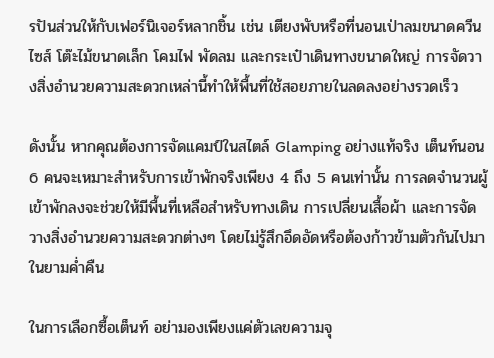รปันส่วนให้กับเฟอร์นิเจอร์หลากชิ้น เช่น เตียงพับหรือที่นอนเป่าลมขนาดควีนไซส์ โต๊ะไม้ขนาดเล็ก โคมไฟ พัดลม และกระเป๋าเดินทางขนาดใหญ่ การจัดวางสิ่งอำนวยความสะดวกเหล่านี้ทำให้พื้นที่ใช้สอยภายในลดลงอย่างรวดเร็ว

ดังนั้น หากคุณต้องการจัดแคมป์ในสไตล์ Glamping อย่างแท้จริง เต็นท์นอน 6 คนจะเหมาะสำหรับการเข้าพักจริงเพียง 4 ถึง 5 คนเท่านั้น การลดจำนวนผู้เข้าพักลงจะช่วยให้มีพื้นที่เหลือสำหรับทางเดิน การเปลี่ยนเสื้อผ้า และการจัดวางสิ่งอำนวยความสะดวกต่างๆ โดยไม่รู้สึกอึดอัดหรือต้องก้าวข้ามตัวกันไปมาในยามค่ำคืน

ในการเลือกซื้อเต็นท์ อย่ามองเพียงแค่ตัวเลขความจุ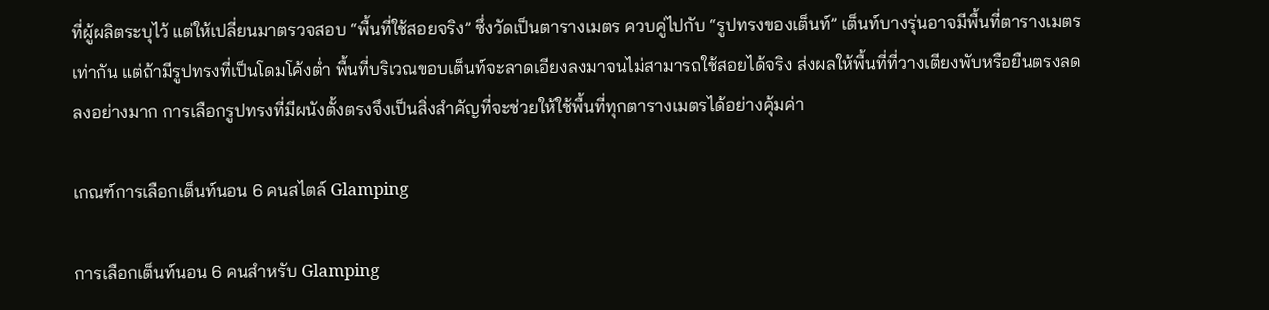ที่ผู้ผลิตระบุไว้ แต่ให้เปลี่ยนมาตรวจสอบ “พื้นที่ใช้สอยจริง” ซึ่งวัดเป็นตารางเมตร ควบคู่ไปกับ “รูปทรงของเต็นท์” เต็นท์บางรุ่นอาจมีพื้นที่ตารางเมตรเท่ากัน แต่ถ้ามีรูปทรงที่เป็นโดมโค้งต่ำ พื้นที่บริเวณขอบเต็นท์จะลาดเอียงลงมาจนไม่สามารถใช้สอยได้จริง ส่งผลให้พื้นที่ที่วางเตียงพับหรือยืนตรงลดลงอย่างมาก การเลือกรูปทรงที่มีผนังตั้งตรงจึงเป็นสิ่งสำคัญที่จะช่วยให้ใช้พื้นที่ทุกตารางเมตรได้อย่างคุ้มค่า

เกณฑ์การเลือกเต็นท์นอน 6 คนสไตล์ Glamping

การเลือกเต็นท์นอน 6 คนสำหรับ Glamping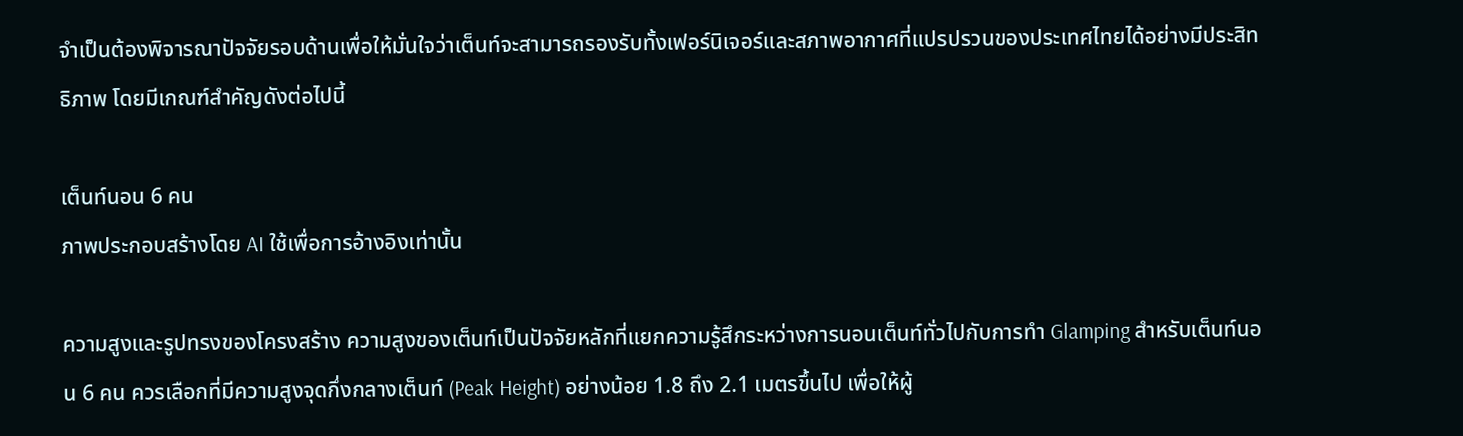จำเป็นต้องพิจารณาปัจจัยรอบด้านเพื่อให้มั่นใจว่าเต็นท์จะสามารถรองรับทั้งเฟอร์นิเจอร์และสภาพอากาศที่แปรปรวนของประเทศไทยได้อย่างมีประสิทธิภาพ โดยมีเกณฑ์สำคัญดังต่อไปนี้

เต็นท์นอน 6 คน
ภาพประกอบสร้างโดย AI ใช้เพื่อการอ้างอิงเท่านั้น

ความสูงและรูปทรงของโครงสร้าง ความสูงของเต็นท์เป็นปัจจัยหลักที่แยกความรู้สึกระหว่างการนอนเต็นท์ทั่วไปกับการทำ Glamping สำหรับเต็นท์นอน 6 คน ควรเลือกที่มีความสูงจุดกึ่งกลางเต็นท์ (Peak Height) อย่างน้อย 1.8 ถึง 2.1 เมตรขึ้นไป เพื่อให้ผู้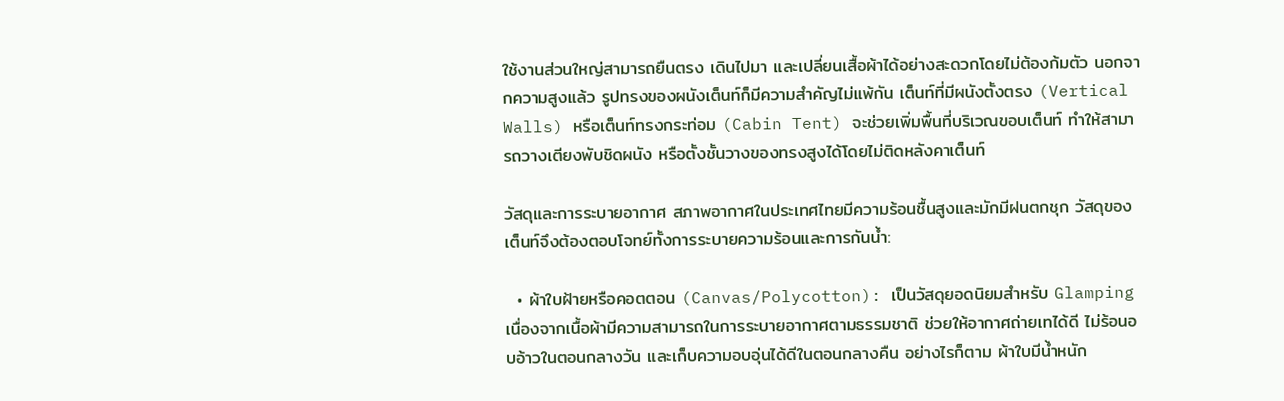ใช้งานส่วนใหญ่สามารถยืนตรง เดินไปมา และเปลี่ยนเสื้อผ้าได้อย่างสะดวกโดยไม่ต้องก้มตัว นอกจากความสูงแล้ว รูปทรงของผนังเต็นท์ก็มีความสำคัญไม่แพ้กัน เต็นท์ที่มีผนังตั้งตรง (Vertical Walls) หรือเต็นท์ทรงกระท่อม (Cabin Tent) จะช่วยเพิ่มพื้นที่บริเวณขอบเต็นท์ ทำให้สามารถวางเตียงพับชิดผนัง หรือตั้งชั้นวางของทรงสูงได้โดยไม่ติดหลังคาเต็นท์

วัสดุและการระบายอากาศ สภาพอากาศในประเทศไทยมีความร้อนชื้นสูงและมักมีฝนตกชุก วัสดุของเต็นท์จึงต้องตอบโจทย์ทั้งการระบายความร้อนและการกันน้ำ:

  • ผ้าใบฝ้ายหรือคอตตอน (Canvas/Polycotton): เป็นวัสดุยอดนิยมสำหรับ Glamping เนื่องจากเนื้อผ้ามีความสามารถในการระบายอากาศตามธรรมชาติ ช่วยให้อากาศถ่ายเทได้ดี ไม่ร้อนอบอ้าวในตอนกลางวัน และเก็บความอบอุ่นได้ดีในตอนกลางคืน อย่างไรก็ตาม ผ้าใบมีน้ำหนัก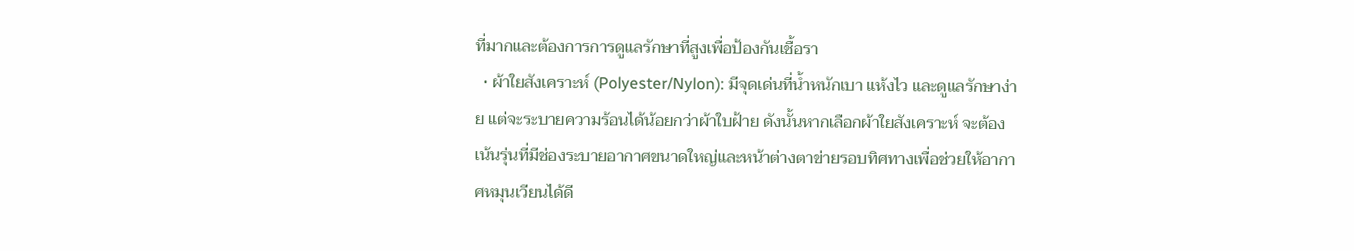ที่มากและต้องการการดูแลรักษาที่สูงเพื่อป้องกันเชื้อรา
  • ผ้าใยสังเคราะห์ (Polyester/Nylon): มีจุดเด่นที่น้ำหนักเบา แห้งไว และดูแลรักษาง่าย แต่จะระบายความร้อนได้น้อยกว่าผ้าใบฝ้าย ดังนั้นหากเลือกผ้าใยสังเคราะห์ จะต้องเน้นรุ่นที่มีช่องระบายอากาศขนาดใหญ่และหน้าต่างตาข่ายรอบทิศทางเพื่อช่วยให้อากาศหมุนเวียนได้ดี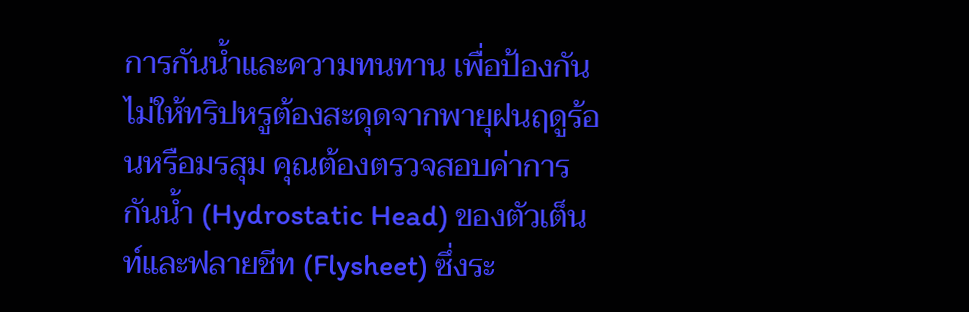การกันน้ำและความทนทาน เพื่อป้องกันไม่ให้ทริปหรูต้องสะดุดจากพายุฝนฤดูร้อนหรือมรสุม คุณต้องตรวจสอบค่าการกันน้ำ (Hydrostatic Head) ของตัวเต็นท์และฟลายชีท (Flysheet) ซึ่งระ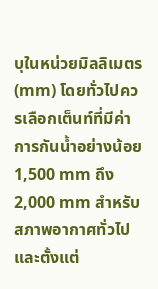บุในหน่วยมิลลิเมตร (mm) โดยทั่วไปควรเลือกเต็นท์ที่มีค่าการกันน้ำอย่างน้อย 1,500 mm ถึง 2,000 mm สำหรับสภาพอากาศทั่วไป และตั้งแต่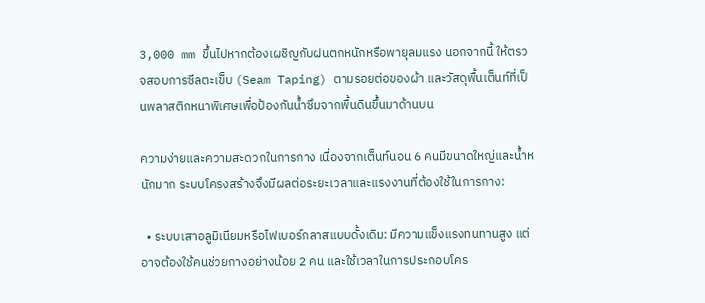3,000 mm ขึ้นไปหากต้องเผชิญกับฝนตกหนักหรือพายุลมแรง นอกจากนี้ ให้ตรวจสอบการซีลตะเข็บ (Seam Taping) ตามรอยต่อของผ้า และวัสดุพื้นเต็นท์ที่เป็นพลาสติกหนาพิเศษเพื่อป้องกันน้ำซึมจากพื้นดินขึ้นมาด้านบน

ความง่ายและความสะดวกในการกาง เนื่องจากเต็นท์นอน 6 คนมีขนาดใหญ่และน้ำหนักมาก ระบบโครงสร้างจึงมีผลต่อระยะเวลาและแรงงานที่ต้องใช้ในการกาง:

  • ระบบเสาอลูมิเนียมหรือไฟเบอร์กลาสแบบดั้งเดิม: มีความแข็งแรงทนทานสูง แต่อาจต้องใช้คนช่วยกางอย่างน้อย 2 คน และใช้เวลาในการประกอบโคร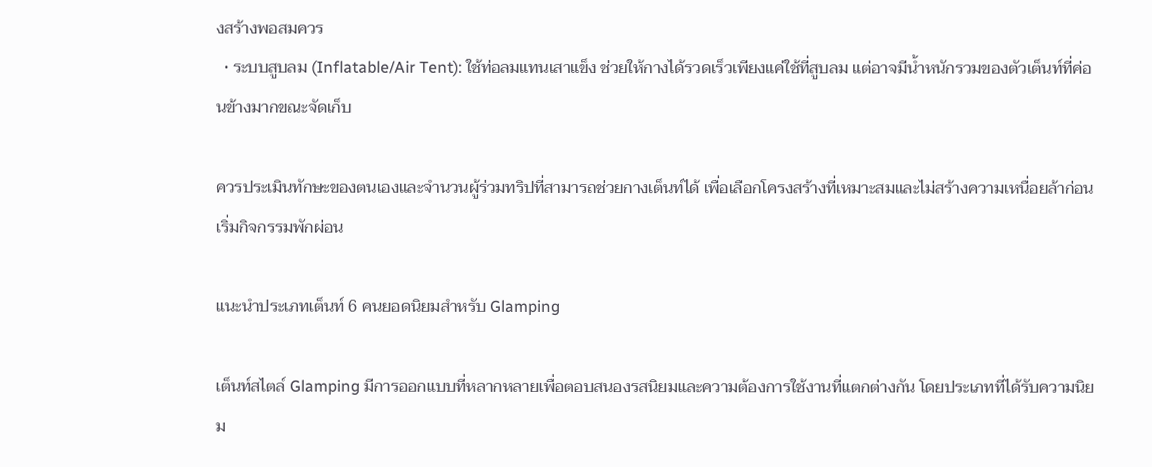งสร้างพอสมควร
  • ระบบสูบลม (Inflatable/Air Tent): ใช้ท่อลมแทนเสาแข็ง ช่วยให้กางได้รวดเร็วเพียงแค่ใช้ที่สูบลม แต่อาจมีน้ำหนักรวมของตัวเต็นท์ที่ค่อนข้างมากขณะจัดเก็บ

ควรประเมินทักษะของตนเองและจำนวนผู้ร่วมทริปที่สามารถช่วยกางเต็นท์ได้ เพื่อเลือกโครงสร้างที่เหมาะสมและไม่สร้างความเหนื่อยล้าก่อนเริ่มกิจกรรมพักผ่อน

แนะนำประเภทเต็นท์ 6 คนยอดนิยมสำหรับ Glamping

เต็นท์สไตล์ Glamping มีการออกแบบที่หลากหลายเพื่อตอบสนองรสนิยมและความต้องการใช้งานที่แตกต่างกัน โดยประเภทที่ได้รับความนิยม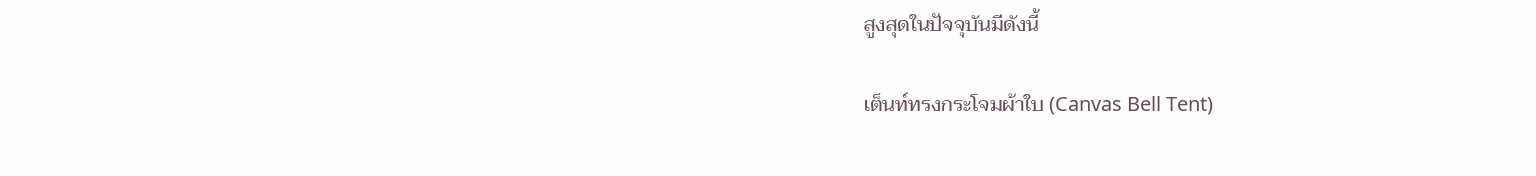สูงสุดในปัจจุบันมีดังนี้

เต็นท์ทรงกระโจมผ้าใบ (Canvas Bell Tent)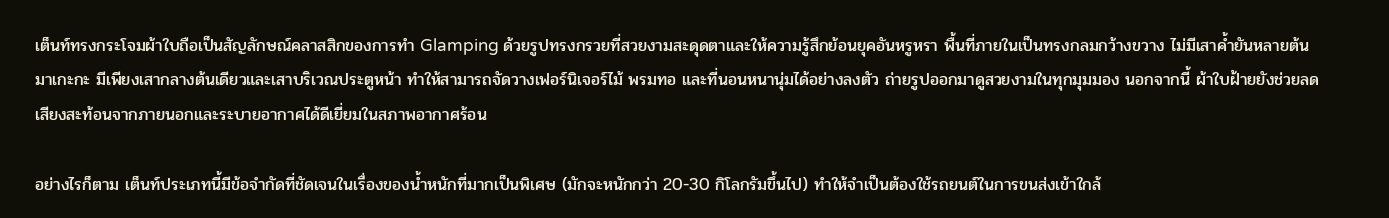เต็นท์ทรงกระโจมผ้าใบถือเป็นสัญลักษณ์คลาสสิกของการทำ Glamping ด้วยรูปทรงกรวยที่สวยงามสะดุดตาและให้ความรู้สึกย้อนยุคอันหรูหรา พื้นที่ภายในเป็นทรงกลมกว้างขวาง ไม่มีเสาค้ำยันหลายต้นมาเกะกะ มีเพียงเสากลางต้นเดียวและเสาบริเวณประตูหน้า ทำให้สามารถจัดวางเฟอร์นิเจอร์ไม้ พรมทอ และที่นอนหนานุ่มได้อย่างลงตัว ถ่ายรูปออกมาดูสวยงามในทุกมุมมอง นอกจากนี้ ผ้าใบฝ้ายยังช่วยลดเสียงสะท้อนจากภายนอกและระบายอากาศได้ดีเยี่ยมในสภาพอากาศร้อน

อย่างไรก็ตาม เต็นท์ประเภทนี้มีข้อจำกัดที่ชัดเจนในเรื่องของน้ำหนักที่มากเป็นพิเศษ (มักจะหนักกว่า 20-30 กิโลกรัมขึ้นไป) ทำให้จำเป็นต้องใช้รถยนต์ในการขนส่งเข้าใกล้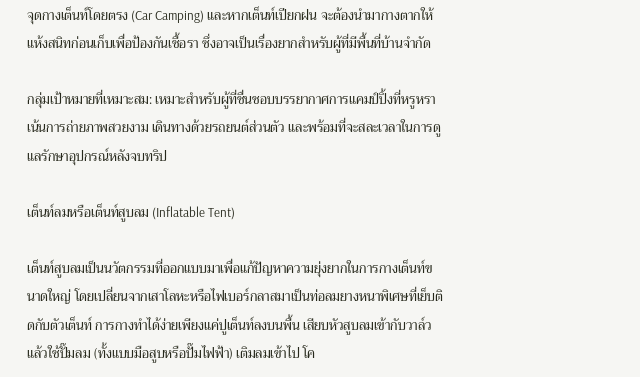จุดกางเต็นท์โดยตรง (Car Camping) และหากเต็นท์เปียกฝน จะต้องนำมากางตากให้แห้งสนิทก่อนเก็บเพื่อป้องกันเชื้อรา ซึ่งอาจเป็นเรื่องยากสำหรับผู้ที่มีพื้นที่บ้านจำกัด

กลุ่มเป้าหมายที่เหมาะสม: เหมาะสำหรับผู้ที่ชื่นชอบบรรยากาศการแคมป์ปิ้งที่หรูหรา เน้นการถ่ายภาพสวยงาม เดินทางด้วยรถยนต์ส่วนตัว และพร้อมที่จะสละเวลาในการดูแลรักษาอุปกรณ์หลังจบทริป

เต็นท์ลมหรือเต็นท์สูบลม (Inflatable Tent)

เต็นท์สูบลมเป็นนวัตกรรมที่ออกแบบมาเพื่อแก้ปัญหาความยุ่งยากในการกางเต็นท์ขนาดใหญ่ โดยเปลี่ยนจากเสาโลหะหรือไฟเบอร์กลาสมาเป็นท่อลมยางหนาพิเศษที่เย็บติดกับตัวเต็นท์ การกางทำได้ง่ายเพียงแค่ปูเต็นท์ลงบนพื้น เสียบหัวสูบลมเข้ากับวาล์ว แล้วใช้ปั๊มลม (ทั้งแบบมือสูบหรือปั๊มไฟฟ้า) เติมลมเข้าไป โค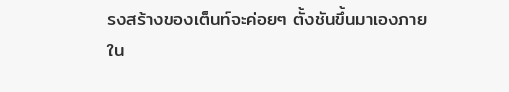รงสร้างของเต็นท์จะค่อยๆ ตั้งชันขึ้นมาเองภายใน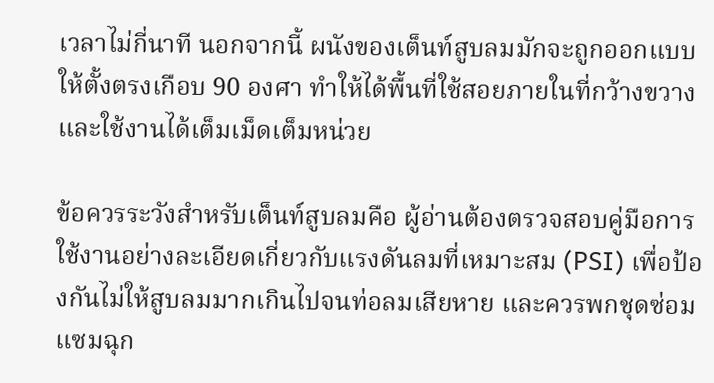เวลาไม่กี่นาที นอกจากนี้ ผนังของเต็นท์สูบลมมักจะถูกออกแบบให้ตั้งตรงเกือบ 90 องศา ทำให้ได้พื้นที่ใช้สอยภายในที่กว้างขวางและใช้งานได้เต็มเม็ดเต็มหน่วย

ข้อควรระวังสำหรับเต็นท์สูบลมคือ ผู้อ่านต้องตรวจสอบคู่มือการใช้งานอย่างละเอียดเกี่ยวกับแรงดันลมที่เหมาะสม (PSI) เพื่อป้องกันไม่ให้สูบลมมากเกินไปจนท่อลมเสียหาย และควรพกชุดซ่อมแซมฉุก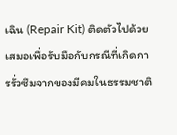เฉิน (Repair Kit) ติดตัวไปด้วยเสมอเพื่อรับมือกับกรณีที่เกิดการรั่วซึมจากของมีคมในธรรมชาติ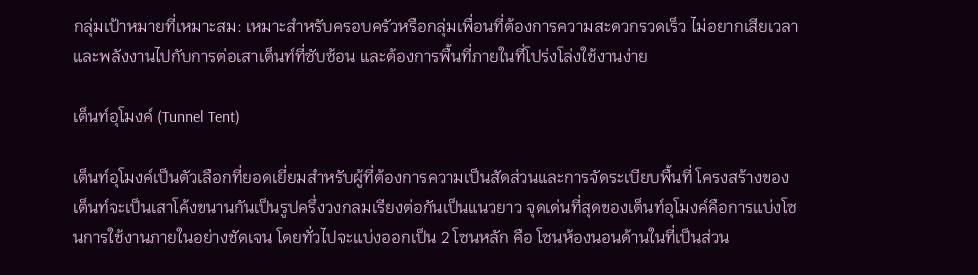กลุ่มเป้าหมายที่เหมาะสม: เหมาะสำหรับครอบครัวหรือกลุ่มเพื่อนที่ต้องการความสะดวกรวดเร็ว ไม่อยากเสียเวลาและพลังงานไปกับการต่อเสาเต็นท์ที่ซับซ้อน และต้องการพื้นที่ภายในที่โปร่งโล่งใช้งานง่าย

เต็นท์อุโมงค์ (Tunnel Tent)

เต็นท์อุโมงค์เป็นตัวเลือกที่ยอดเยี่ยมสำหรับผู้ที่ต้องการความเป็นสัดส่วนและการจัดระเบียบพื้นที่ โครงสร้างของเต็นท์จะเป็นเสาโค้งขนานกันเป็นรูปครึ่งวงกลมเรียงต่อกันเป็นแนวยาว จุดเด่นที่สุดของเต็นท์อุโมงค์คือการแบ่งโซนการใช้งานภายในอย่างชัดเจน โดยทั่วไปจะแบ่งออกเป็น 2 โซนหลัก คือ โซนห้องนอนด้านในที่เป็นส่วน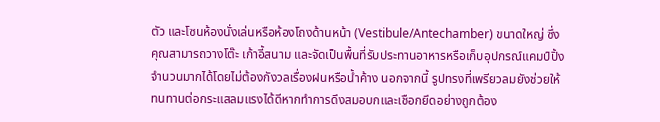ตัว และโซนห้องนั่งเล่นหรือห้องโถงด้านหน้า (Vestibule/Antechamber) ขนาดใหญ่ ซึ่งคุณสามารถวางโต๊ะ เก้าอี้สนาม และจัดเป็นพื้นที่รับประทานอาหารหรือเก็บอุปกรณ์แคมป์ปิ้งจำนวนมากได้โดยไม่ต้องกังวลเรื่องฝนหรือน้ำค้าง นอกจากนี้ รูปทรงที่เพรียวลมยังช่วยให้ทนทานต่อกระแสลมแรงได้ดีหากทำการดึงสมอบกและเชือกยึดอย่างถูกต้อง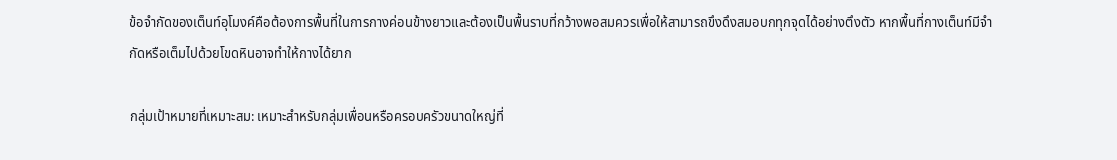ข้อจำกัดของเต็นท์อุโมงค์คือต้องการพื้นที่ในการกางค่อนข้างยาวและต้องเป็นพื้นราบที่กว้างพอสมควรเพื่อให้สามารถขึงดึงสมอบกทุกจุดได้อย่างตึงตัว หากพื้นที่กางเต็นท์มีจำกัดหรือเต็มไปด้วยโขดหินอาจทำให้กางได้ยาก

กลุ่มเป้าหมายที่เหมาะสม: เหมาะสำหรับกลุ่มเพื่อนหรือครอบครัวขนาดใหญ่ที่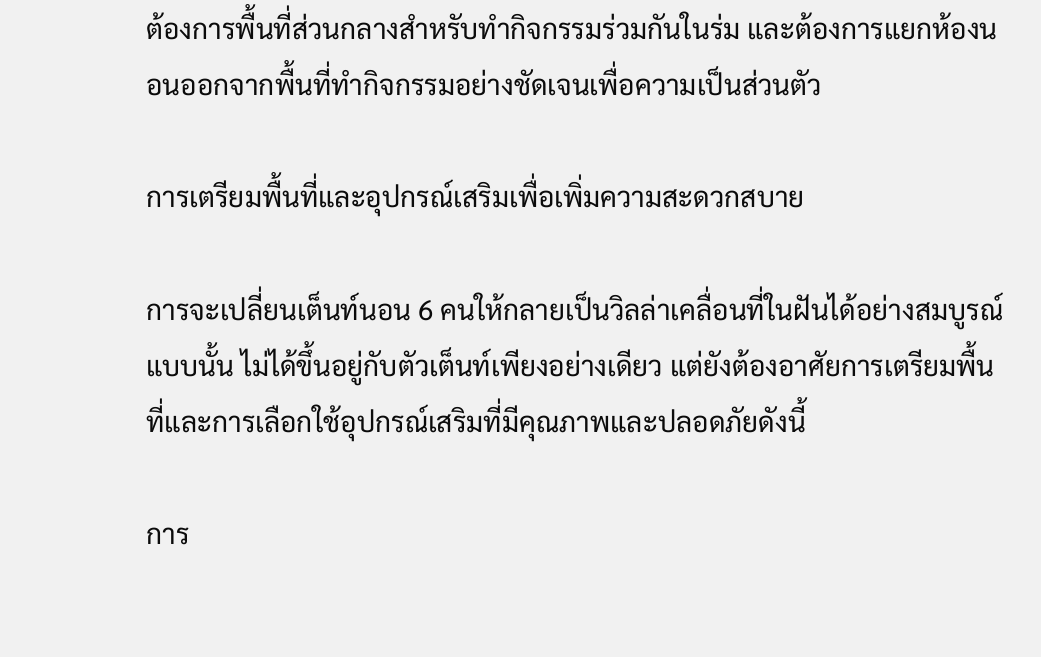ต้องการพื้นที่ส่วนกลางสำหรับทำกิจกรรมร่วมกันในร่ม และต้องการแยกห้องนอนออกจากพื้นที่ทำกิจกรรมอย่างชัดเจนเพื่อความเป็นส่วนตัว

การเตรียมพื้นที่และอุปกรณ์เสริมเพื่อเพิ่มความสะดวกสบาย

การจะเปลี่ยนเต็นท์นอน 6 คนให้กลายเป็นวิลล่าเคลื่อนที่ในฝันได้อย่างสมบูรณ์แบบนั้น ไม่ได้ขึ้นอยู่กับตัวเต็นท์เพียงอย่างเดียว แต่ยังต้องอาศัยการเตรียมพื้นที่และการเลือกใช้อุปกรณ์เสริมที่มีคุณภาพและปลอดภัยดังนี้

การ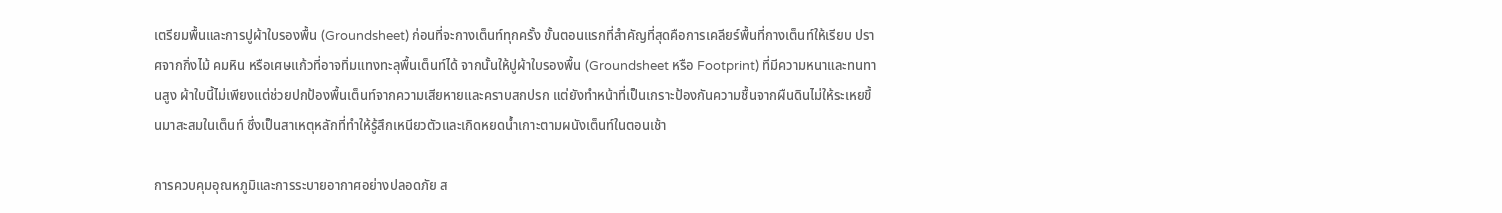เตรียมพื้นและการปูผ้าใบรองพื้น (Groundsheet) ก่อนที่จะกางเต็นท์ทุกครั้ง ขั้นตอนแรกที่สำคัญที่สุดคือการเคลียร์พื้นที่กางเต็นท์ให้เรียบ ปราศจากกิ่งไม้ คมหิน หรือเศษแก้วที่อาจทิ่มแทงทะลุพื้นเต็นท์ได้ จากนั้นให้ปูผ้าใบรองพื้น (Groundsheet หรือ Footprint) ที่มีความหนาและทนทานสูง ผ้าใบนี้ไม่เพียงแต่ช่วยปกป้องพื้นเต็นท์จากความเสียหายและคราบสกปรก แต่ยังทำหน้าที่เป็นเกราะป้องกันความชื้นจากผืนดินไม่ให้ระเหยขึ้นมาสะสมในเต็นท์ ซึ่งเป็นสาเหตุหลักที่ทำให้รู้สึกเหนียวตัวและเกิดหยดน้ำเกาะตามผนังเต็นท์ในตอนเช้า

การควบคุมอุณหภูมิและการระบายอากาศอย่างปลอดภัย ส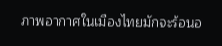ภาพอากาศในเมืองไทยมักจะร้อนอ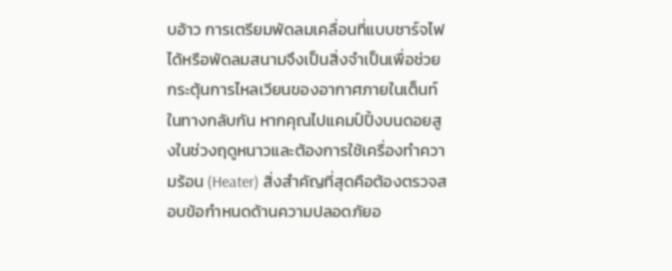บอ้าว การเตรียมพัดลมเคลื่อนที่แบบชาร์จไฟได้หรือพัดลมสนามจึงเป็นสิ่งจำเป็นเพื่อช่วยกระตุ้นการไหลเวียนของอากาศภายในเต็นท์ ในทางกลับกัน หากคุณไปแคมป์ปิ้งบนดอยสูงในช่วงฤดูหนาวและต้องการใช้เครื่องทำความร้อน (Heater) สิ่งสำคัญที่สุดคือต้องตรวจสอบข้อกำหนดด้านความปลอดภัยอ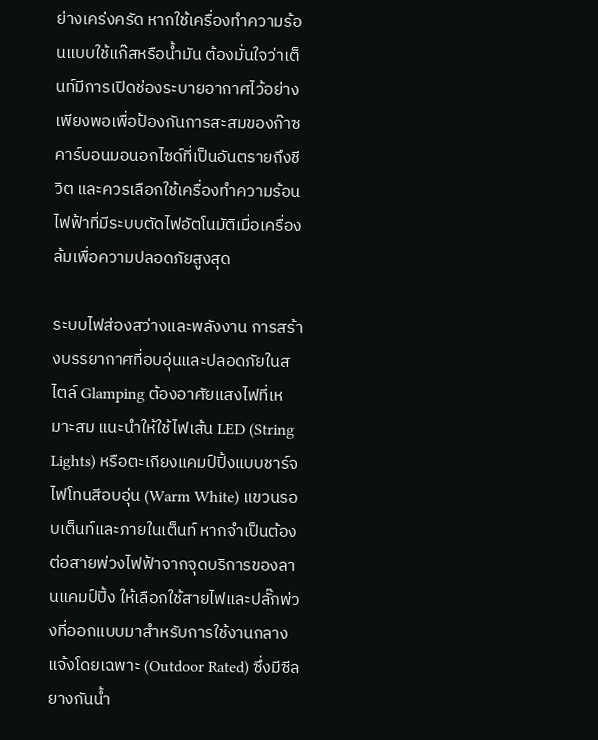ย่างเคร่งครัด หากใช้เครื่องทำความร้อนแบบใช้แก๊สหรือน้ำมัน ต้องมั่นใจว่าเต็นท์มีการเปิดช่องระบายอากาศไว้อย่างเพียงพอเพื่อป้องกันการสะสมของก๊าซคาร์บอนมอนอกไซด์ที่เป็นอันตรายถึงชีวิต และควรเลือกใช้เครื่องทำความร้อนไฟฟ้าที่มีระบบตัดไฟอัตโนมัติเมื่อเครื่องล้มเพื่อความปลอดภัยสูงสุด

ระบบไฟส่องสว่างและพลังงาน การสร้างบรรยากาศที่อบอุ่นและปลอดภัยในสไตล์ Glamping ต้องอาศัยแสงไฟที่เหมาะสม แนะนำให้ใช้ไฟเส้น LED (String Lights) หรือตะเกียงแคมป์ปิ้งแบบชาร์จไฟโทนสีอบอุ่น (Warm White) แขวนรอบเต็นท์และภายในเต็นท์ หากจำเป็นต้องต่อสายพ่วงไฟฟ้าจากจุดบริการของลานแคมป์ปิ้ง ให้เลือกใช้สายไฟและปลั๊กพ่วงที่ออกแบบมาสำหรับการใช้งานกลางแจ้งโดยเฉพาะ (Outdoor Rated) ซึ่งมีซีลยางกันน้ำ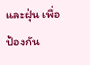และฝุ่น เพื่อป้องกัน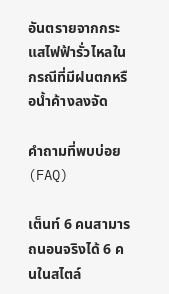อันตรายจากกระแสไฟฟ้ารั่วไหลในกรณีที่มีฝนตกหรือน้ำค้างลงจัด

คำถามที่พบบ่อย (FAQ)

เต็นท์ 6 คนสามารถนอนจริงได้ 6 คนในสไตล์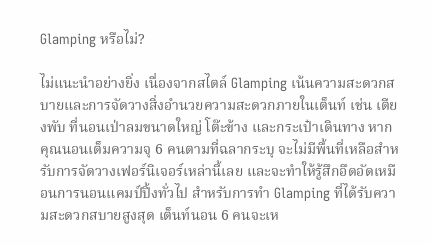Glamping หรือไม่?

ไม่แนะนำอย่างยิ่ง เนื่องจากสไตล์ Glamping เน้นความสะดวกสบายและการจัดวางสิ่งอำนวยความสะดวกภายในเต็นท์ เช่น เตียงพับ ที่นอนเป่าลมขนาดใหญ่ โต๊ะข้าง และกระเป๋าเดินทาง หากคุณนอนเต็มความจุ 6 คนตามที่ฉลากระบุ จะไม่มีพื้นที่เหลือสำหรับการจัดวางเฟอร์นิเจอร์เหล่านี้เลย และจะทำให้รู้สึกอึดอัดเหมือนการนอนแคมป์ปิ้งทั่วไป สำหรับการทำ Glamping ที่ได้รับความสะดวกสบายสูงสุด เต็นท์นอน 6 คนจะเห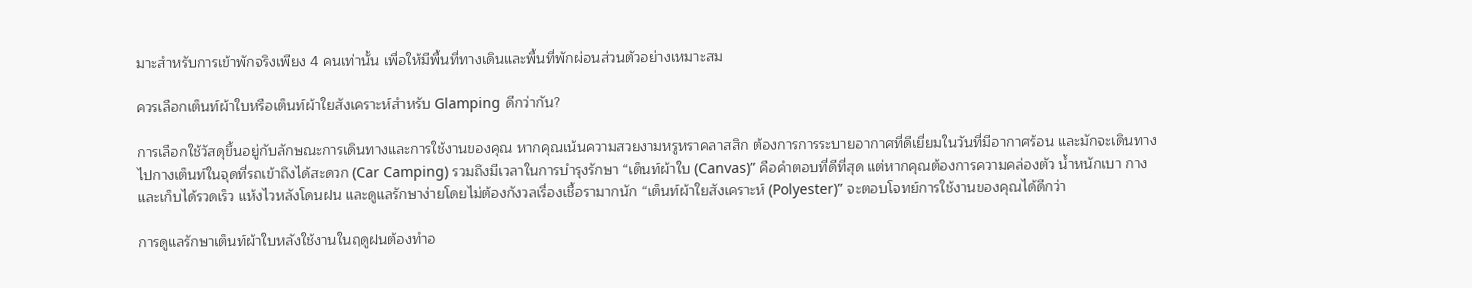มาะสำหรับการเข้าพักจริงเพียง 4 คนเท่านั้น เพื่อให้มีพื้นที่ทางเดินและพื้นที่พักผ่อนส่วนตัวอย่างเหมาะสม

ควรเลือกเต็นท์ผ้าใบหรือเต็นท์ผ้าใยสังเคราะห์สำหรับ Glamping ดีกว่ากัน?

การเลือกใช้วัสดุขึ้นอยู่กับลักษณะการเดินทางและการใช้งานของคุณ หากคุณเน้นความสวยงามหรูหราคลาสสิก ต้องการการระบายอากาศที่ดีเยี่ยมในวันที่มีอากาศร้อน และมักจะเดินทางไปกางเต็นท์ในจุดที่รถเข้าถึงได้สะดวก (Car Camping) รวมถึงมีเวลาในการบำรุงรักษา “เต็นท์ผ้าใบ (Canvas)” คือคำตอบที่ดีที่สุด แต่หากคุณต้องการความคล่องตัว น้ำหนักเบา กางและเก็บได้รวดเร็ว แห้งไวหลังโดนฝน และดูแลรักษาง่ายโดยไม่ต้องกังวลเรื่องเชื้อรามากนัก “เต็นท์ผ้าใยสังเคราะห์ (Polyester)” จะตอบโจทย์การใช้งานของคุณได้ดีกว่า

การดูแลรักษาเต็นท์ผ้าใบหลังใช้งานในฤดูฝนต้องทำอ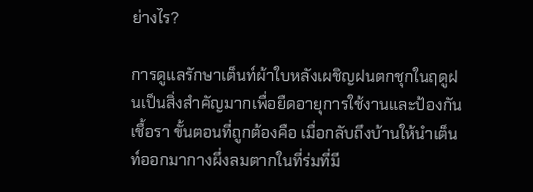ย่างไร?

การดูแลรักษาเต็นท์ผ้าใบหลังเผชิญฝนตกชุกในฤดูฝนเป็นสิ่งสำคัญมากเพื่อยืดอายุการใช้งานและป้องกันเชื้อรา ขั้นตอนที่ถูกต้องคือ เมื่อกลับถึงบ้านให้นำเต็นท์ออกมากางผึ่งลมตากในที่ร่มที่มี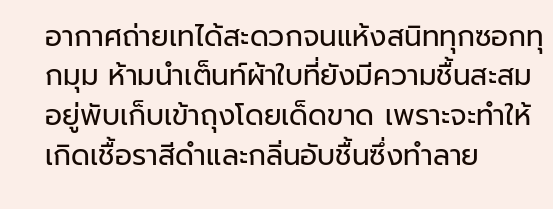อากาศถ่ายเทได้สะดวกจนแห้งสนิททุกซอกทุกมุม ห้ามนำเต็นท์ผ้าใบที่ยังมีความชื้นสะสมอยู่พับเก็บเข้าถุงโดยเด็ดขาด เพราะจะทำให้เกิดเชื้อราสีดำและกลิ่นอับชื้นซึ่งทำลาย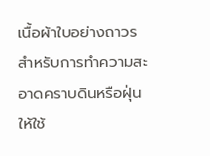เนื้อผ้าใบอย่างถาวร สำหรับการทำความสะอาดคราบดินหรือฝุ่น ให้ใช้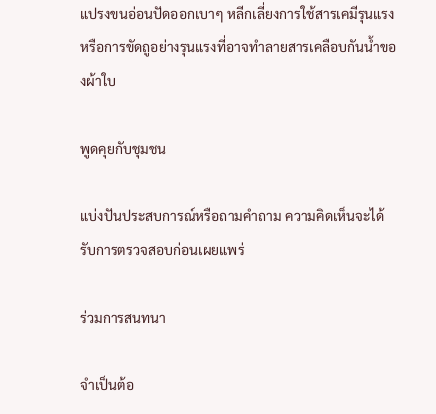แปรงขนอ่อนปัดออกเบาๆ หลีกเลี่ยงการใช้สารเคมีรุนแรงหรือการขัดถูอย่างรุนแรงที่อาจทำลายสารเคลือบกันน้ำของผ้าใบ

พูดคุยกับชุมชน

แบ่งปันประสบการณ์หรือถามคำถาม ความคิดเห็นจะได้รับการตรวจสอบก่อนเผยแพร่

ร่วมการสนทนา

จำเป็นต้อ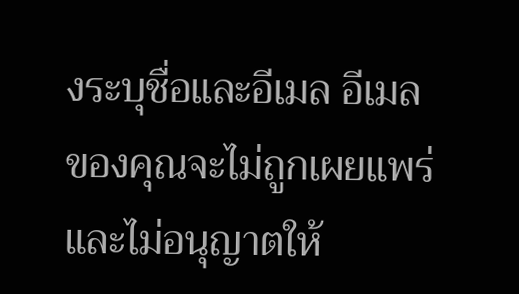งระบุชื่อและอีเมล อีเมลของคุณจะไม่ถูกเผยแพร่ และไม่อนุญาตให้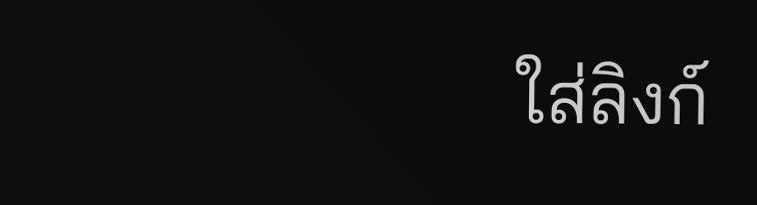ใส่ลิงก์